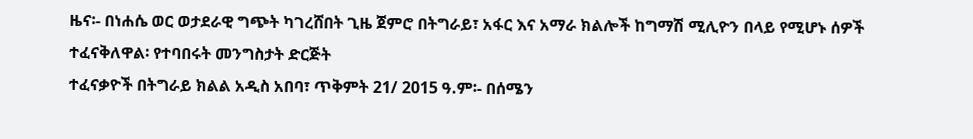ዜና፡- በነሐሴ ወር ወታደራዊ ግጭት ካገረሸበት ጊዜ ጀምሮ በትግራይ፣ አፋር እና አማራ ክልሎች ከግማሽ ሚሊዮን በላይ የሚሆኑ ሰዎች ተፈናቅለዋል፡ የተባበሩት መንግስታት ድርጅት
ተፈናቃዮች በትግራይ ክልል አዲስ አበባ፣ ጥቅምት 21/ 2015 ዓ.ም፡- በሰሜን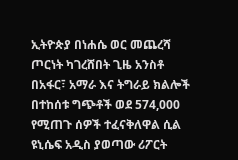ኢትዮጵያ በነሐሴ ወር መጨረሻ ጦርነት ካገረሸበት ጊዜ አንስቶ በአፋር፣ አማራ እና ትግራይ ክልሎች በተከሰቱ ግጭቶች ወደ 574,000 የሚጠጉ ሰዎች ተፈናቅለዋል ሲል ዩኒሴፍ አዲስ ያወጣው ሪፖርት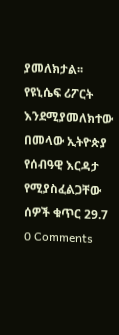ያመለክታል፡፡ የዩኒሴፍ ሪፖርት እንደሚያመለክተው በመላው ኢትዮጵያ የሰብዓዊ እርዳታ የሚያስፈልጋቸው ሰዎች ቁጥር 29.7
0 Comments